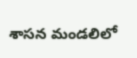శాసన మండలిలో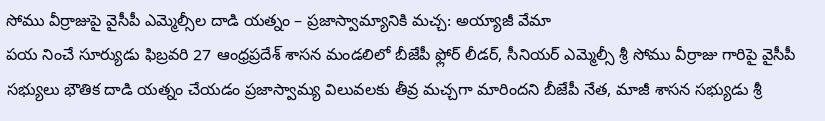సోము వీర్రాజుపై వైసీపీ ఎమ్మెల్సీల దాడి యత్నం – ప్రజాస్వామ్యానికి మచ్చ: అయ్యాజీ వేమా
పయ నించే సూర్యుడు ఫిబ్రవరి 27 ఆంధ్రప్రదేశ్ శాసన మండలిలో బీజేపీ ఫ్లోర్ లీడర్, సీనియర్ ఎమ్మెల్సీ శ్రీ సోము వీర్రాజు గారిపై వైసీపీ సభ్యులు భౌతిక దాడి యత్నం చేయడం ప్రజాస్వామ్య విలువలకు తీవ్ర మచ్చగా మారిందని బీజేపీ నేత, మాజీ శాసన సభ్యుడు శ్రీ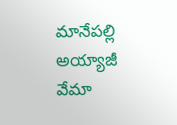మానేపల్లి అయ్యాజీ వేమా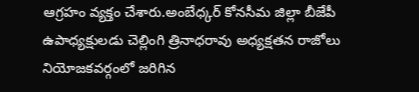ఆగ్రహం వ్యక్తం చేశారు.అంబేధ్కర్ కోనసీమ జిల్లా బీజేపీ ఉపాధ్యక్షులడు చెల్లింగి త్రినాధరావు అధ్యక్షతన రాజోలు నియోజకవర్గంలో జరిగిన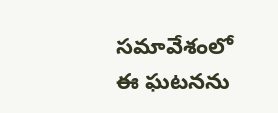సమావేశంలో ఈ ఘటనను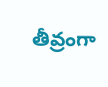తీవ్రంగా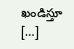ఖండిస్తూ […]